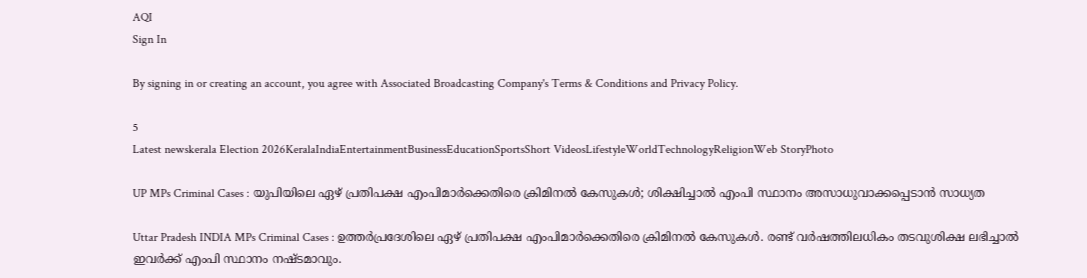AQI
Sign In

By signing in or creating an account, you agree with Associated Broadcasting Company's Terms & Conditions and Privacy Policy.

5
Latest newskerala Election 2026KeralaIndiaEntertainmentBusinessEducationSportsShort VideosLifestyleWorldTechnologyReligionWeb StoryPhoto

UP MPs Criminal Cases : യുപിയിലെ ഏഴ് പ്രതിപക്ഷ എംപിമാർക്കെതിരെ ക്രിമിനൽ കേസുകൾ; ശിക്ഷിച്ചാൽ എംപി സ്ഥാനം അസാധുവാക്കപ്പെടാൻ സാധ്യത

Uttar Pradesh INDIA MPs Criminal Cases : ഉത്തർപ്രദേശിലെ ഏഴ് പ്രതിപക്ഷ എംപിമാർക്കെതിരെ ക്രിമിനൽ കേസുകൾ. രണ്ട് വർഷത്തിലധികം തടവുശിക്ഷ ലഭിച്ചാൽ ഇവർക്ക് എംപി സ്ഥാനം നഷ്ടമാവും.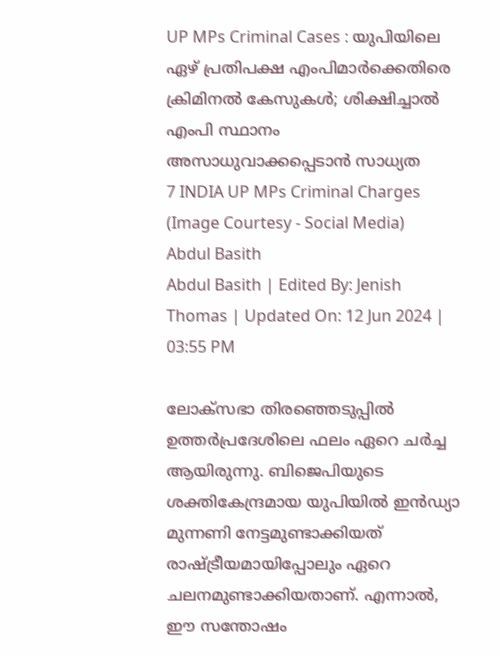UP MPs Criminal Cases : യുപിയിലെ ഏഴ് പ്രതിപക്ഷ എംപിമാർക്കെതിരെ ക്രിമിനൽ കേസുകൾ; ശിക്ഷിച്ചാൽ എംപി സ്ഥാനം അസാധുവാക്കപ്പെടാൻ സാധ്യത
7 INDIA UP MPs Criminal Charges (Image Courtesy - Social Media)
Abdul Basith
Abdul Basith | Edited By: Jenish Thomas | Updated On: 12 Jun 2024 | 03:55 PM

ലോക്സഭാ തിരഞ്ഞെടുപ്പിൽ ഉത്തർപ്രദേശിലെ ഫലം ഏറെ ചർച്ച ആയിരുന്നു. ബിജെപിയുടെ ശക്തികേന്ദ്രമായ യുപിയിൽ ഇൻഡ്യാ മുന്നണി നേട്ടമുണ്ടാക്കിയത് രാഷ്ട്രീയമായിപ്പോലും ഏറെ ചലനമുണ്ടാക്കിയതാണ്. എന്നാൽ, ഈ സന്തോഷം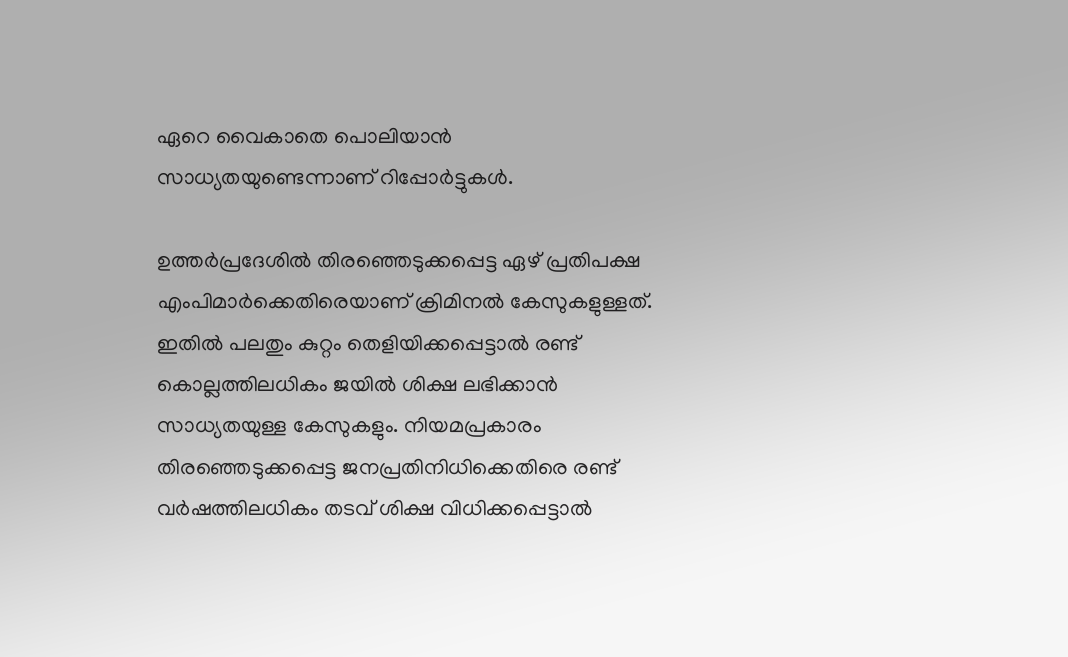ഏറെ വൈകാതെ പൊലിയാൻ സാധ്യതയുണ്ടെന്നാണ് റിപ്പോർട്ടുകൾ.

ഉത്തർപ്രദേശിൽ തിരഞ്ഞെടുക്കപ്പെട്ട ഏഴ് പ്രതിപക്ഷ എംപിമാർക്കെതിരെയാണ് ക്രിമിനൽ കേസുകളുള്ളത്. ഇതിൽ പലതും കുറ്റം തെളിയിക്കപ്പെട്ടാൽ രണ്ട് കൊല്ലത്തിലധികം ജയിൽ ശിക്ഷ ലഭിക്കാൻ സാധ്യതയുള്ള കേസുകളും. നിയമപ്രകാരം തിരഞ്ഞെടുക്കപ്പെട്ട ജനപ്രതിനിധിക്കെതിരെ രണ്ട് വർഷത്തിലധികം തടവ് ശിക്ഷ വിധിക്കപ്പെട്ടാൽ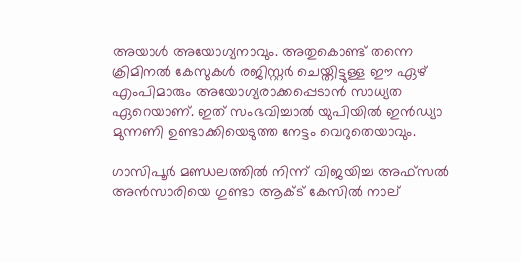അയാൾ അയോഗ്യനാവും. അതുകൊണ്ട് തന്നെ ക്രിമിനൽ കേസുകൾ രജിസ്റ്റർ ചെയ്തിട്ടുള്ള ഈ ഏഴ് എംപിമാരും അയോഗ്യരാക്കപ്പെടാൻ സാധ്യത ഏറെയാണ്. ഇത് സംഭവിച്ചാൽ യുപിയിൽ ഇൻഡ്യാ മുന്നണി ഉണ്ടാക്കിയെടുത്ത നേട്ടം വെറുതെയാവും.

ഗാസിപൂർ മണ്ഡലത്തിൽ നിന്ന് വിജയിച്ച അഫ്സൽ അൻസാരിയെ ഗുണ്ടാ ആക്ട് കേസിൽ നാല്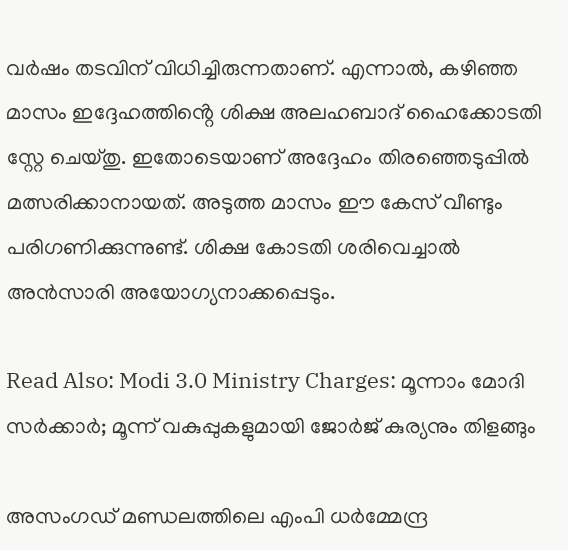വർഷം തടവിന് വിധിച്ചിരുന്നതാണ്. എന്നാൽ, കഴിഞ്ഞ മാസം ഇദ്ദേഹത്തിൻ്റെ ശിക്ഷ അലഹബാദ് ഹൈക്കോടതി സ്റ്റേ ചെയ്തു. ഇതോടെയാണ് അദ്ദേഹം തിരഞ്ഞെടുപ്പിൽ മത്സരിക്കാനായത്. അടുത്ത മാസം ഈ കേസ് വീണ്ടും പരിഗണിക്കുന്നുണ്ട്. ശിക്ഷ കോടതി ശരിവെച്ചാൽ അൻസാരി അയോഗ്യനാക്കപ്പെടും.

Read Also: Modi 3.0 Ministry Charges: മൂന്നാം മോദി സര്‍ക്കാര്‍; മൂന്ന് വകുപ്പുകളുമായി ജോര്‍ജ് കുര്യനും തിളങ്ങും

അസംഗഡ് മണ്ഡലത്തിലെ എംപി ധർമ്മേന്ദ്ര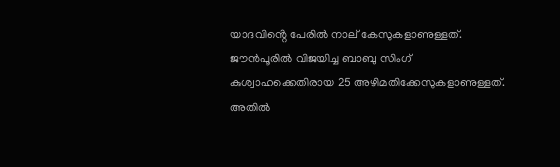യാദവിൻ്റെ പേരിൽ നാല് കേസുകളാണുള്ളത്. ജൗൻപൂരിൽ വിജയിച്ച ബാബു സിംഗ് കുശ്വാഹക്കെതിരായ 25 അഴിമതിക്കേസുകളാണുള്ളത്. അതിൽ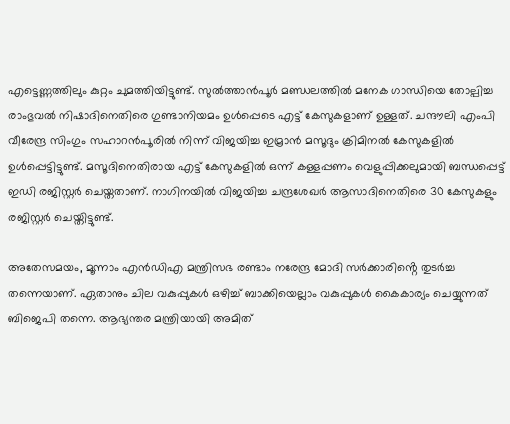എട്ടെണ്ണത്തിലും കുറ്റം ചുമത്തിയിട്ടുണ്ട്. സുൽത്താൻപൂർ മണ്ഡലത്തിൽ മനേക ഗാന്ധിയെ തോല്പിച്ച രാംഭുവൽ നിഷാദിനെതിരെ ഗുണ്ടാനിയമം ഉൾപ്പെടെ എട്ട് കേസുകളാണ് ഉള്ളത്. ചന്ദൗലി എംപി വീരേന്ദ്ര സിംഗും സഹാറൻപൂരിൽ നിന്ന് വിജയിച്ച ഇമ്രാൻ മസൂദും ക്രിമിനൽ കേസുകളിൽ ഉൾപ്പെട്ടിട്ടുണ്ട്. മസൂദിനെതിരായ എട്ട് കേസുകളിൽ ഒന്ന് കള്ളപ്പണം വെളുപ്പിക്കലുമായി ബന്ധപ്പെട്ട് ഇഡി രജിസ്റ്റർ ചെയ്തതാണ്. നാഗിനയിൽ വിജയിച്ച ചന്ദ്രശേഖർ ആസാദിനെതിരെ 30 കേസുകളും രജിസ്റ്റർ ചെയ്തിട്ടുണ്ട്.

അതേസമയം, മൂന്നാം എൻഡിഎ മന്ത്രിസഭ രണ്ടാം നരേന്ദ്ര മോദി സർക്കാരിൻ്റെ തുടർച്ച തന്നെയാണ്. ഏതാനും ചില വകുപ്പുകൾ ഒഴിച്ച് ബാക്കിയെല്ലാം വകുപ്പുകൾ കൈകാര്യം ചെയ്യുന്നത് ബിജെപി തന്നെ. ആഭ്യന്തര മന്ത്രിയായി അമിത്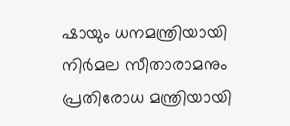ഷായും ധനമന്ത്രിയായി നിർമല സീതാരാമനും പ്രതിരോധ മന്ത്രിയായി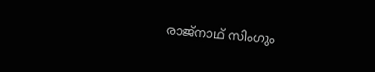രാജ്നാഥ് സിംഗും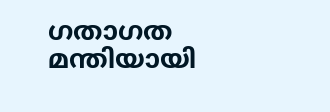ഗതാഗത മന്തിയായി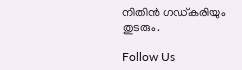നിതിൻ ഗഡ്കരിയും തുടരും.

Follow Us